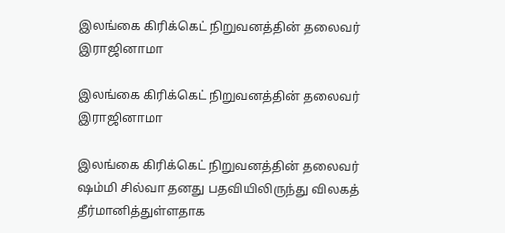இலங்கை கிரிக்கெட் நிறுவனத்தின் தலைவர் இராஜினாமா

இலங்கை கிரிக்கெட் நிறுவனத்தின் தலைவர் இராஜினாமா

இலங்கை கிரிக்கெட் நிறுவனத்தின் தலைவர் ஷம்மி சில்வா தனது பதவியிலிருந்து விலகத் தீர்மானித்துள்ளதாக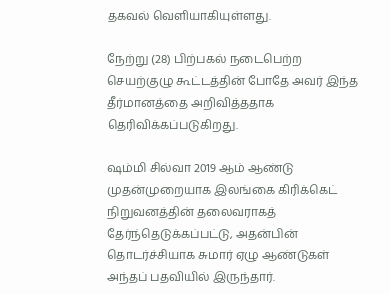தகவல் வெளியாகியுள்ளது.

நேற்று (28) பிற்பகல் நடைபெற்ற செயற்குழு கூட்டத்தின் போதே அவர் இந்த தீர்மானத்தை அறிவித்ததாக தெரிவிக்கப்படுகிறது.

ஷம்மி சில்வா 2019 ஆம் ஆண்டு முதன்முறையாக இலங்கை கிரிக்கெட் நிறுவனத்தின் தலைவராகத் தேர்ந்தெடுக்கப்பட்டு, அதன்பின் தொடர்ச்சியாக சுமார் ஏழு ஆண்டுகள் அந்தப் பதவியில் இருந்தார்.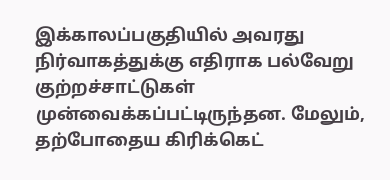இக்காலப்பகுதியில் அவரது நிர்வாகத்துக்கு எதிராக பல்வேறு குற்றச்சாட்டுகள் முன்வைக்கப்பட்டிருந்தன. மேலும், தற்போதைய கிரிக்கெட்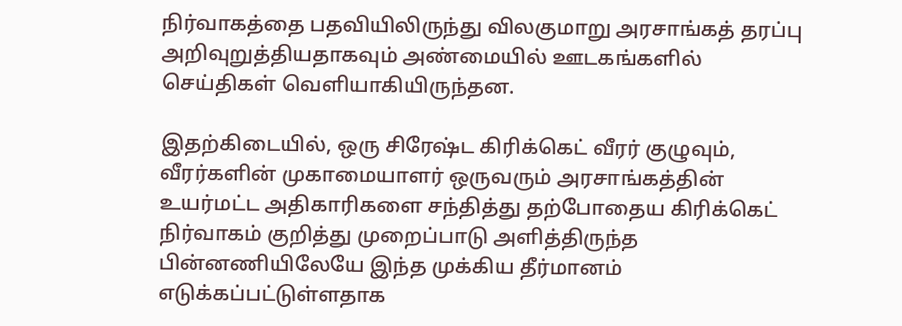நிர்வாகத்தை பதவியிலிருந்து விலகுமாறு அரசாங்கத் தரப்பு அறிவுறுத்தியதாகவும் அண்மையில் ஊடகங்களில் செய்திகள் வெளியாகியிருந்தன.

இதற்கிடையில், ஒரு சிரேஷ்ட கிரிக்கெட் வீரர் குழுவும், வீரர்களின் முகாமையாளர் ஒருவரும் அரசாங்கத்தின் உயர்மட்ட அதிகாரிகளை சந்தித்து தற்போதைய கிரிக்கெட் நிர்வாகம் குறித்து முறைப்பாடு அளித்திருந்த பின்னணியிலேயே இந்த முக்கிய தீர்மானம் எடுக்கப்பட்டுள்ளதாக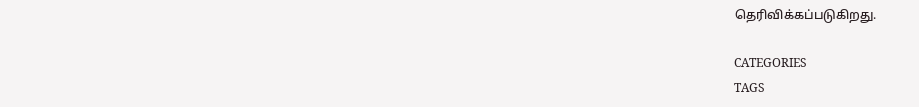தெரிவிக்கப்படுகிறது.

CATEGORIES
TAGS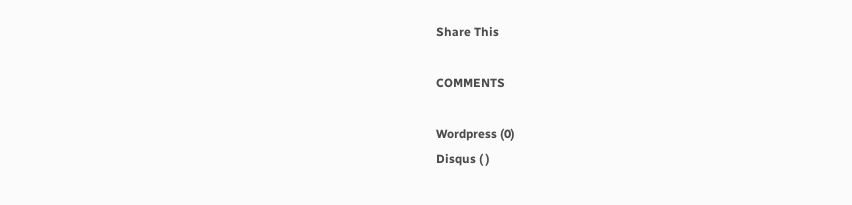Share This

COMMENTS

Wordpress (0)
Disqus ( )